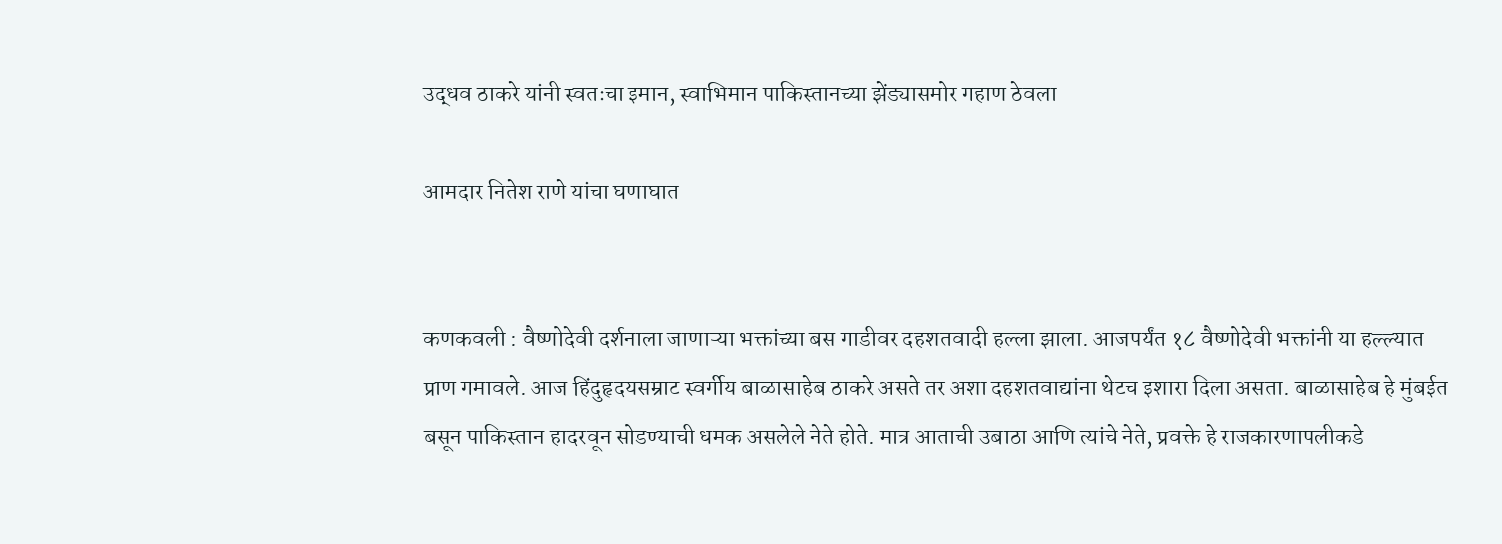उद्धव ठाकरे यांनी स्वतःचा इमान, स्वाभिमान पाकिस्तानच्या झेंड्यासमोर गहाण ठेवला

आमदार नितेश राणे यांचा घणाघात


कणकवली : वैष्णोदेवी दर्शनाला जाणाऱ्या भक्तांच्या बस गाडीवर दहशतवादी हल्ला झाला. आजपर्यंत १८ वैष्णोदेवी भक्तांनी या हल्ल्यात प्राण गमावले. आज हिंदुहृदयसम्राट स्वर्गीय बाळासाहेब ठाकरे असते तर अशा दहशतवाद्यांना थेटच इशारा दिला असता. बाळासाहेब हे मुंबईत बसून पाकिस्तान हादरवून सोडण्याची धमक असलेले नेते होते. मात्र आताची उबाठा आणि त्यांचे नेते, प्रवक्ते हे राजकारणापलीकडे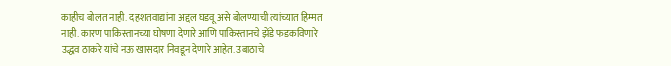काहीच बोलत नाही. दहशतवाद्यांना अद्दल घडवू असे बोलण्याची त्यांच्यात हिम्मत नाही. कारण पाकिस्तानच्या घोषणा देणारे आणि पाकिस्तानचे झेंडे फडकविणारे उद्धव ठाकरे यांचे नऊ खासदार निवडून देणारे आहेत. उबाठाचे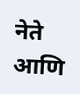नेते आणि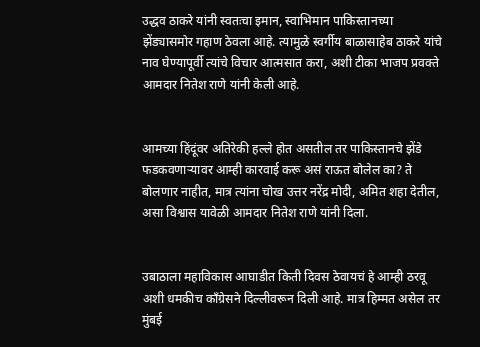उद्धव ठाकरे यांनी स्वतःचा इमान, स्वाभिमान पाकिस्तानच्या झेंड्यासमोर गहाण ठेवला आहे. त्यामुळे स्वर्गीय बाळासाहेब ठाकरे यांचे नाव घेण्यापूर्वी त्यांचे विचार आत्मसात करा, अशी टीका भाजप प्रवक्ते आमदार नितेश राणे यांनी केली आहे.


आमच्या हिंदूंवर अतिरेकी हल्ले होत असतील तर पाकिस्तानचे झेंडे फडकवणाऱ्यावर आम्ही कारवाई करू असं राऊत बोलेल का? ते बोलणार नाहीत, मात्र त्यांना चोख उत्तर नरेंद्र मोदी, अमित शहा देतील, असा विश्वास यावेळी आमदार नितेश राणे यांनी दिला.


उबाठाला महाविकास आघाडीत किती दिवस ठेवायचं हे आम्ही ठरवू अशी धमकीच काँग्रेसने दिल्लीवरून दिली आहे. मात्र हिम्मत असेल तर मुंबई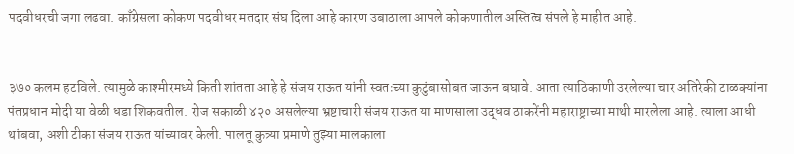पदवीधरची जगा लढवा. काँग्रेसला कोकण पदवीधर मतदार संघ दिला आहे कारण उबाठाला आपले कोकणातील अस्तित्व संपले हे माहीत आहे.


३७० कलम हटविले. त्यामुळे काश्मीरमध्ये किती शांतता आहे हे संजय राऊत यांनी स्वतःच्या कुटुंबासोबत जाऊन बघावे. आता त्याठिकाणी उरलेल्या चार अतिरेकी टाळक्यांना पंतप्रधान मोदी या वेळी धडा शिकवतील. रोज सकाळी ४२० असलेल्या भ्रष्टाचारी संजय राऊत या माणसाला उद्धव ठाकरेंनी महाराष्ट्राच्या माथी मारलेला आहे. त्याला आधी थांबवा, अशी टीका संजय राऊत यांच्यावर केली. पालतू कुत्र्या प्रमाणे तुझ्या मालकाला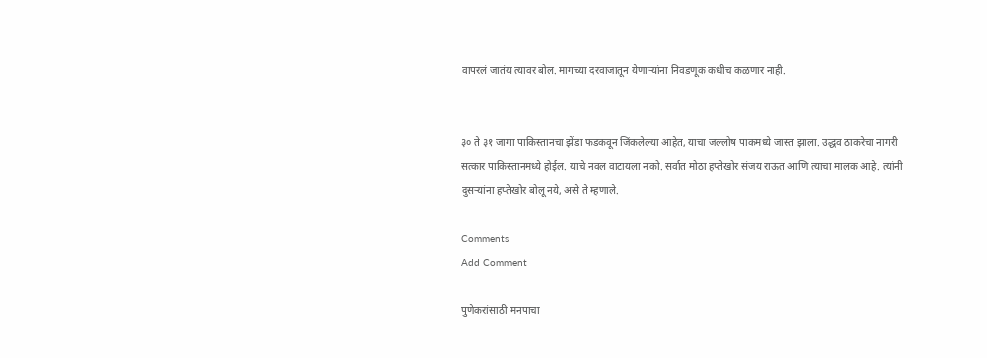वापरलं जातंय त्यावर बोल. मागच्या दरवाजातून येणाऱ्यांना निवडणूक कधीच कळणार नाही.


३० ते ३१ जागा पाकिस्तानचा झेंडा फडकवून जिंकलेल्या आहेत, याचा जल्लोष पाकमध्ये जास्त झाला. उद्धव ठाकरेचा नागरी सत्कार पाकिस्तानमध्ये होईल. याचे नवल वाटायला नको. सर्वात मोठा हप्तेखोर संजय राऊत आणि त्याचा मालक आहे. त्यांनी दुसऱ्यांना हप्तेखोर बोलू नये, असे ते म्हणाले.

Comments
Add Comment

पुणेकरांसाठी मनपाचा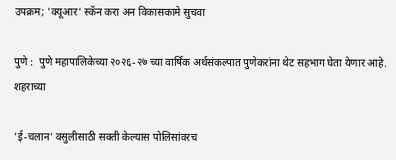उपक्रम; 'क्यूआर' स्कॅन करा अन विकासकामे सुचवा

पुणे :  पुणे महापालिकेच्या २०२६-२७ च्या वार्षिक अर्थसंकल्पात पुणेकरांना थेट सहभाग घेता येणार आहे. शहराच्या

'ई-चलान' वसुलीसाठी सक्ती केल्यास पोलिसांवरच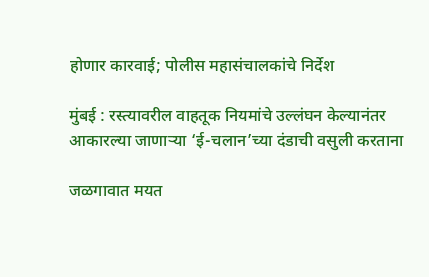होणार कारवाई; पोलीस महासंचालकांचे निर्देश

मुंबई : रस्त्यावरील वाहतूक नियमांचे उल्लंघन केल्यानंतर आकारल्या जाणाऱ्या ‘ई-चलान’च्या दंडाची वसुली करताना

जळगावात मयत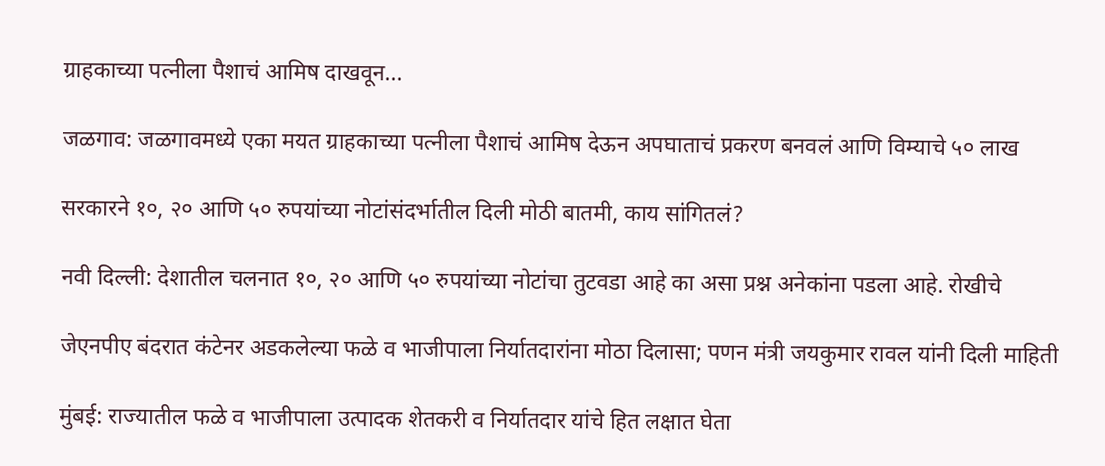ग्राहकाच्या पत्नीला पैशाचं आमिष दाखवून...

जळगाव: जळगावमध्ये एका मयत ग्राहकाच्या पत्नीला पैशाचं आमिष देऊन अपघाताचं प्रकरण बनवलं आणि विम्याचे ५० लाख

सरकारने १०, २० आणि ५० रुपयांच्या नोटांसंदर्भातील दिली मोठी बातमी, काय सांगितलं?

नवी दिल्ली: देशातील चलनात १०, २० आणि ५० रुपयांच्या नोटांचा तुटवडा आहे का असा प्रश्न अनेकांना पडला आहे. रोखीचे

जेएनपीए बंदरात कंटेनर अडकलेल्या फळे व भाजीपाला निर्यातदारांना मोठा दिलासा; पणन मंत्री जयकुमार रावल यांनी दिली माहिती

मुंबई: राज्यातील फळे व भाजीपाला उत्पादक शेतकरी व निर्यातदार यांचे हित लक्षात घेता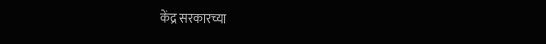केंद्र सरकारच्या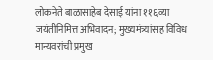लोकनेते बाळासाहेब देसाई यांना ११६व्या जयंतीनिमित्त अभिवादन; मुख्यमंत्र्यांसह विविध मान्यवरांची प्रमुख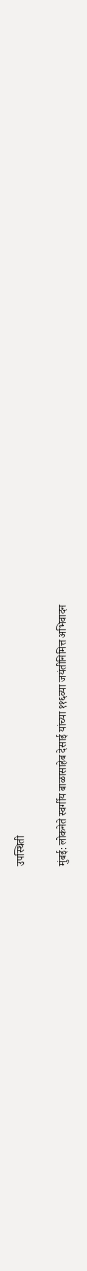उपस्थिती

मुंबई: लोकनेते स्वर्गीय बाळासाहेब देसाई यांच्या ११६व्या जयंतीनिमित्त अभिवादन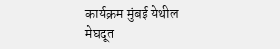कार्यक्रम मुंबई येथील मेघदूत